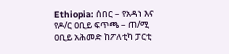Ethiopia: ሰበር – የአዳነ እና የዶ/ር ዐቢይ ፍጥጫ – ጠ/ሚ ዐቢይ አሕመድ ከፖለቲካ ፓርቲ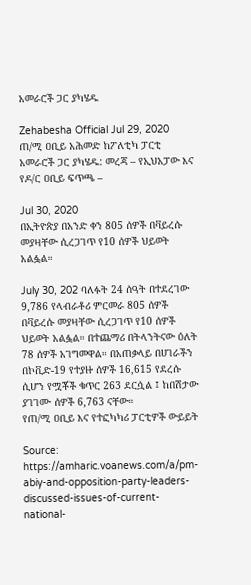አመራሮች ጋር ያካሄዱ

Zehabesha Official Jul 29, 2020
ጠ/ሚ ዐቢይ አሕመድ ከፖለቲካ ፓርቲ አመራሮች ጋር ያካሄዱ: መረጃ – የኢህአፓው እና የዶ/ር ዐቢይ ፍጥጫ –

Jul 30, 2020
በኢትዮጵያ በአንድ ቀን 805 ሰዎች በቫይረሱ መያዛቸው ሲረጋገጥ የ10 ሰዎች ህይወት አልፏል።

July 30, 202 ባለፉት 24 ሰዓት በተደረገው 9,786 የላብራቶሪ ምርመራ 805 ሰዎች በቫይረሱ መያዛቸው ሲረጋገጥ የ10 ሰዎች ህይወት አልፏል። በተጨማሪ በትላንትናው ዕለት 78 ሰዎች አገግመዋል። በአጠቃላይ በሀገራችን በኮቪድ-19 የተያዙ ሰዎች 16,615 የደረሱ ሲሆን የሟቾች ቁጥር 263 ደርሷል ፤ ከበሽታው ያገገሙ ሰዎች 6,763 ናቸው።
የጠ/ሚ ዐቢይ እና የተፎካካሪ ፓርቲዎች ውይይት

Source: https://amharic.voanews.com/a/pm-abiy-and-opposition-party-leaders-discussed-issues-of-current-national-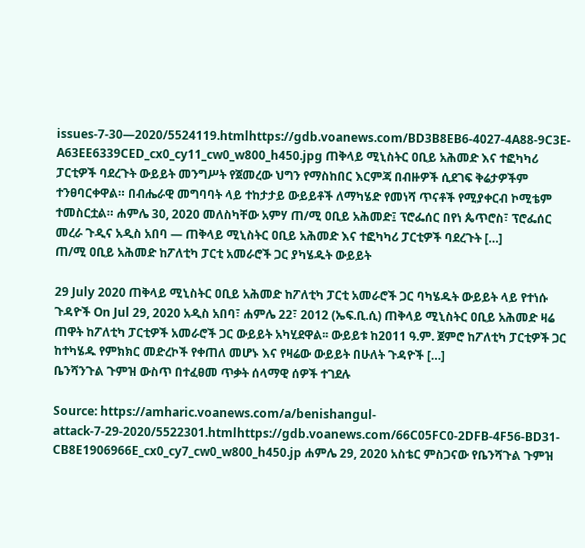issues-7-30—2020/5524119.htmlhttps://gdb.voanews.com/BD3B8EB6-4027-4A88-9C3E-A63EE6339CED_cx0_cy11_cw0_w800_h450.jpg ጠቅላይ ሚኒስትር ዐቢይ አሕመድ እና ተፎካካሪ ፓርቲዎች ባደረጉት ውይይት መንግሥት የጀመረው ህግን የማስከበር እርምጃ በብዙዎች ሲደገፍ ቅሬታዎችም ተንፀባርቀዋል። በብሔራዊ መግባባት ላይ ተከታታይ ውይይቶች ለማካሄድ የመነሻ ጥናቶች የሚያቀርብ ኮሚቴም ተመስርቷል። ሐምሌ 30, 2020 መለስካቸው አምሃ ጠ/ሚ ዐቢይ አሕመድ፤ ፕሮፌሰር በየነ ጴጥሮስ፣ ፕሮፌሰር መረራ ጉዲና አዲስ አበባ — ጠቅላይ ሚኒስትር ዐቢይ አሕመድ እና ተፎካካሪ ፓርቲዎች ባደረጉት […]
ጠ/ሚ ዐቢይ አሕመድ ከፖለቲካ ፓርቲ አመራሮች ጋር ያካሄዱት ውይይት

29 July 2020 ጠቅላይ ሚኒስትር ዐቢይ አሕመድ ከፖለቲካ ፓርቲ አመራሮች ጋር ባካሄዱት ውይይት ላይ የተነሱ ጉዳዮች On Jul 29, 2020 አዲስ አበባ፣ ሐምሌ 22፣ 2012 (ኤፍ.ቢ.ሲ) ጠቅላይ ሚኒስትር ዐቢይ አሕመድ ዛሬ ጠዋት ከፖለቲካ ፓርቲዎች አመራሮች ጋር ውይይት አካሂደዋል፡፡ ውይይቱ ከ2011 ዓ.ም. ጀምሮ ከፖለቲካ ፓርቲዎች ጋር ከተካሄዱ የምክክር መድረኮች የቀጠለ መሆኑ እና የዛሬው ውይይት በሁለት ጉዳዮች […]
ቤንሻንጉል ጉምዝ ውስጥ በተፈፀመ ጥቃት ሰላማዊ ሰዎች ተገደሉ

Source: https://amharic.voanews.com/a/benishangul-attack-7-29-2020/5522301.htmlhttps://gdb.voanews.com/66C05FC0-2DFB-4F56-BD31-CB8E1906966E_cx0_cy7_cw0_w800_h450.jp ሐምሌ 29, 2020 አስቴር ምስጋናው የቤንሻጉል ጉምዝ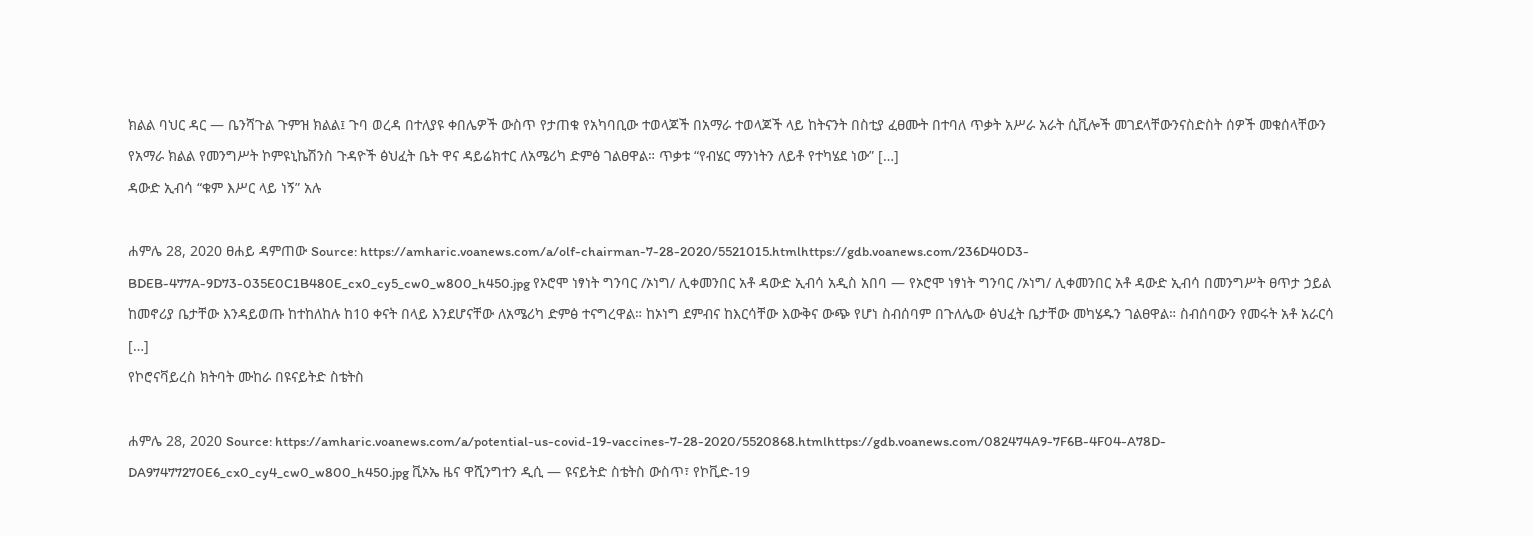ክልል ባህር ዳር — ቤንሻጉል ጉምዝ ክልል፤ ጉባ ወረዳ በተለያዩ ቀበሌዎች ውስጥ የታጠቁ የአካባቢው ተወላጆች በአማራ ተወላጆች ላይ ከትናንት በስቲያ ፈፀሙት በተባለ ጥቃት አሥራ አራት ሲቪሎች መገደላቸውንናስድስት ሰዎች መቁሰላቸውን የአማራ ክልል የመንግሥት ኮምዩኒኬሽንስ ጉዳዮች ፅህፈት ቤት ዋና ዳይሬክተር ለአሜሪካ ድምፅ ገልፀዋል። ጥቃቱ “የብሄር ማንነትን ለይቶ የተካሄደ ነው” […]
ዳውድ ኢብሳ “ቁም እሥር ላይ ነኝ” አሉ

ሐምሌ 28, 2020 ፀሐይ ዳምጠው Source: https://amharic.voanews.com/a/olf-chairman-7-28-2020/5521015.htmlhttps://gdb.voanews.com/236D40D3-BDEB-477A-9D73-035E0C1B480E_cx0_cy5_cw0_w800_h450.jpg የኦሮሞ ነፃነት ግንባር /ኦነግ/ ሊቀመንበር አቶ ዳውድ ኢብሳ አዲስ አበባ — የኦሮሞ ነፃነት ግንባር /ኦነግ/ ሊቀመንበር አቶ ዳውድ ኢብሳ በመንግሥት ፀጥታ ኃይል ከመኖሪያ ቤታቸው እንዳይወጡ ከተከለከሉ ከ10 ቀናት በላይ እንደሆናቸው ለአሜሪካ ድምፅ ተናግረዋል። ከኦነግ ደምብና ከእርሳቸው እውቅና ውጭ የሆነ ስብሰባም በጉለሌው ፅህፈት ቤታቸው መካሄዱን ገልፀዋል። ስብሰባውን የመሩት አቶ አራርሳ […]
የኮሮናቫይረስ ክትባት ሙከራ በዩናይትድ ስቴትስ

ሐምሌ 28, 2020 Source: https://amharic.voanews.com/a/potential-us-covid-19-vaccines-7-28-2020/5520868.htmlhttps://gdb.voanews.com/082474A9-7F6B-4F04-A78D-DA97477270E6_cx0_cy4_cw0_w800_h450.jpg ቪኦኤ ዜና ዋሺንግተን ዲሲ — ዩናይትድ ስቴትስ ውስጥ፣ የኮቪድ-19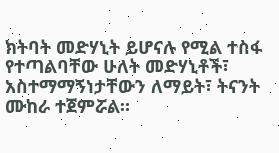ክትባት መድሃኒት ይሆናሉ የሚል ተስፋ የተጣልባቸው ሁለት መድሃኒቶች፣ አስተማማኝነታቸውን ለማይት፣ ትናንት ሙከራ ተጀምሯል።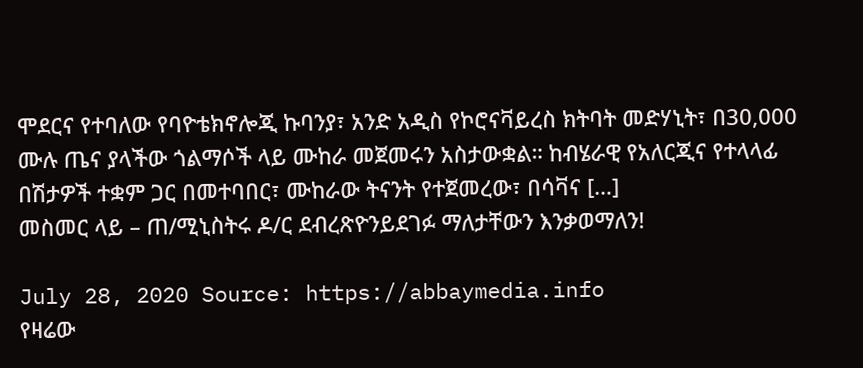ሞደርና የተባለው የባዮቴክኖሎጂ ኩባንያ፣ አንድ አዲስ የኮሮናቫይረስ ክትባት መድሃኒት፣ በ30,000 ሙሉ ጤና ያላችው ጎልማሶች ላይ ሙከራ መጀመሩን አስታውቋል። ከብሄራዊ የአለርጂና የተላላፊ በሽታዎች ተቋም ጋር በመተባበር፣ ሙከራው ትናንት የተጀመረው፣ በሳቫና […]
መስመር ላይ – ጠ/ሚኒስትሩ ዶ/ር ደብረጽዮንይደገፉ ማለታቸውን እንቃወማለን!

July 28, 2020 Source: https://abbaymedia.info
የዛሬው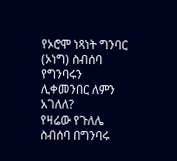የኦሮሞ ነጻነት ግንባር (ኦነግ) ስብሰባ የግንባሩን ሊቀመንበር ለምን አገለለ?
የዛሬው የጉለሌ ስብሰባ በግንባሩ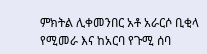ምክትል ሊቀመንበር አቶ አራርሶ ቢቂላ የሚመራ እና ከአርባ የጉሚ ሰባ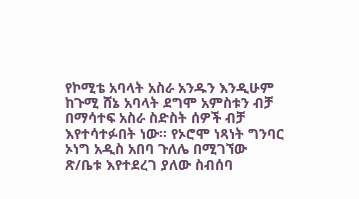የኮሚቴ አባላት አስራ አንዱን እንዲሁም ከጉሚ ሸኔ አባላት ደግሞ አምስቱን ብቻ በማሳተፍ አስራ ስድስት ሰዎች ብቻ እየተሳተፉበት ነው። የኦሮሞ ነጻነት ግንባር ኦነግ አዲስ አበባ ጉለሌ በሚገኘው ጽ/ቤቱ እየተደረገ ያለው ስብሰባ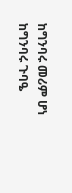ከግንባሩ መሪም ሆነ ከግንባሩ ጉባዔ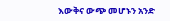እውቅና ውጭ መሆኑን አንድ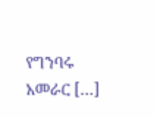የግንባሩ አመራር […]